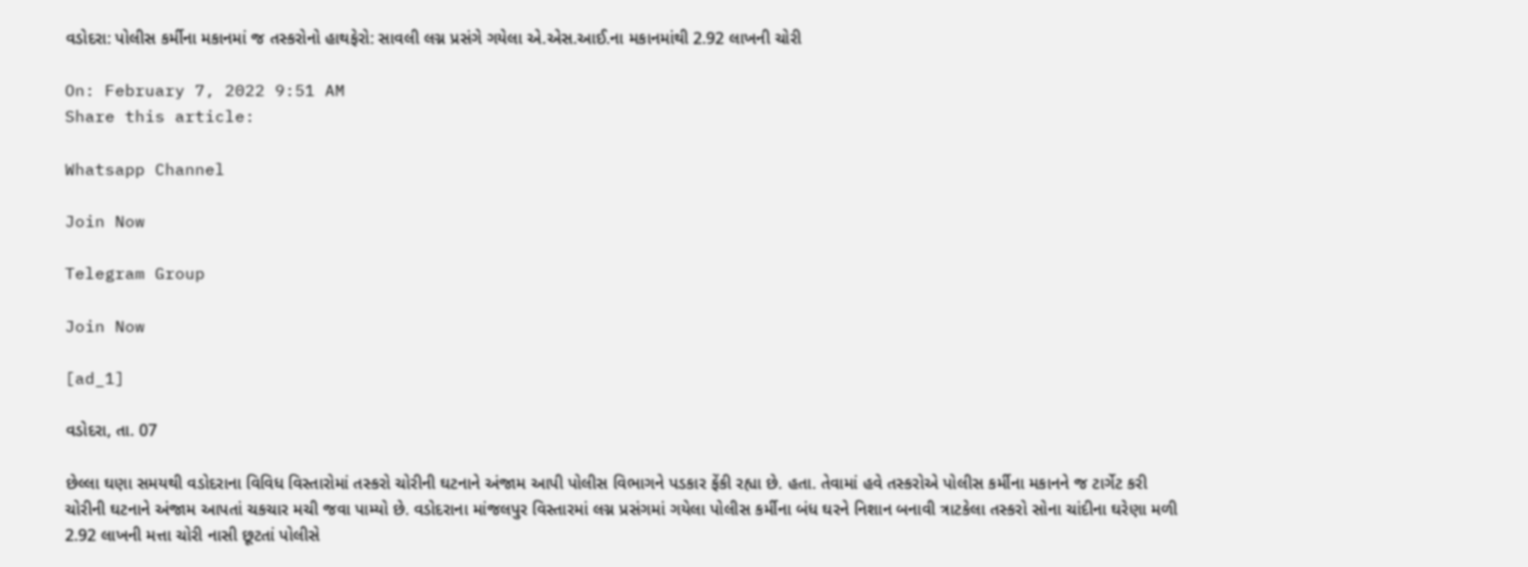વડોદરા: પોલીસ કર્મીના મકાનમાં જ તસ્કરોનો હાથફેરો: સાવલી લગ્ન પ્રસંગે ગયેલા એ.એસ.આઈ.ના મકાનમાંથી 2.92 લાખની ચોરી

On: February 7, 2022 9:51 AM
Share this article:

Whatsapp Channel

Join Now

Telegram Group

Join Now

[ad_1]

વડોદરા, તા. 07

છેલ્લા ઘણા સમયથી વડોદરાના વિવિધ વિસ્તારોમાં તસ્કરો ચોરીની ઘટનાને અંજામ આપી પોલીસ વિભાગને પડકાર ફેંકી રહ્યા છે. હતા. તેવામાં હવે તસ્કરોએ પોલીસ કર્મીના મકાનને જ ટાર્ગેટ કરી ચોરીની ઘટનાને અંજામ આપતાં ચકચાર મચી જવા પામ્યો છે. વડોદરાના માંજલપુર વિસ્તારમાં લગ્ન પ્રસંગમાં ગયેલા પોલીસ કર્મીના બંધ ઘરને નિશાન બનાવી ત્રાટકેલા તસ્કરો સોના ચાંદીના ઘરેણા મળી 2.92 લાખની મત્તા ચોરી નાસી છૂટતાં પોલીસે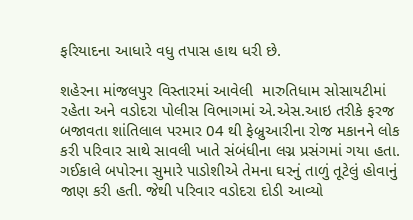ફરિયાદના આધારે વધુ તપાસ હાથ ધરી છે.

શહેરના માંજલપુર વિસ્તારમાં આવેલી  મારુતિધામ સોસાયટીમાં રહેતા અને વડોદરા પોલીસ વિભાગમાં એ.એસ.આઇ તરીકે ફરજ બજાવતા શાંતિલાલ પરમાર 04 થી ફેબ્રુઆરીના રોજ મકાનને લોક કરી પરિવાર સાથે સાવલી ખાતે સંબંધીના લગ્ન પ્રસંગમાં ગયા હતા. ગઈકાલે બપોરના સુમારે પાડોશીએ તેમના ઘરનું તાળું તૂટેલું હોવાનું જાણ કરી હતી. જેથી પરિવાર વડોદરા દોડી આવ્યો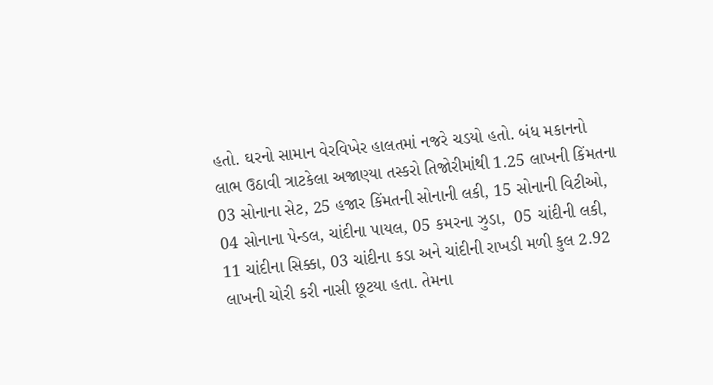હતો. ઘરનો સામાન વેરવિખેર હાલતમાં નજરે ચડયો હતો. બંધ મકાનનો લાભ ઉઠાવી ત્રાટકેલા અજાણ્યા તસ્કરો તિજોરીમાંથી 1.25 લાખની કિંમતના 03 સોનાના સેટ, 25 હજાર કિંમતની સોનાની લકી, 15 સોનાની વિટીઓ, 04 સોનાના પેન્ડલ, ચાંદીના પાયલ, 05 કમરના ઝુડા,  05 ચાંદીની લકી, 11 ચાંદીના સિક્કા, 03 ચાંદીના કડા અને ચાંદીની રાખડી મળી કુલ 2.92 લાખની ચોરી કરી નાસી છૂટયા હતા. તેમના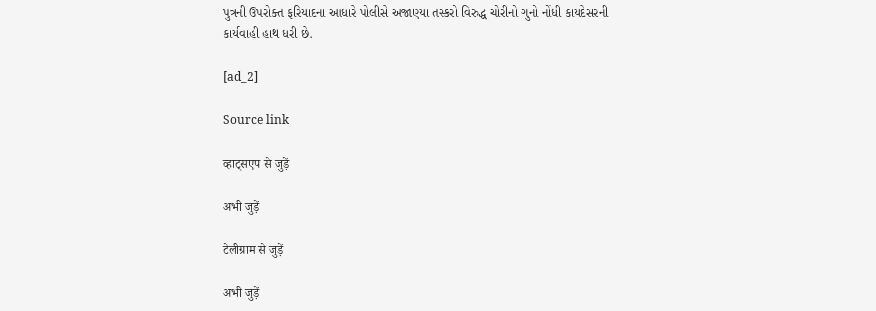પુત્રની ઉપરોક્ત ફરિયાદના આધારે પોલીસે અજાણ્યા તસ્કરો વિરુદ્ધ ચોરીનો ગુનો નોંધી કાયદેસરની કાર્યવાહી હાથ ધરી છે.

[ad_2]

Source link

व्हाट्सएप से जुड़ें

अभी जुड़ें

टेलीग्राम से जुड़ें

अभी जुड़ें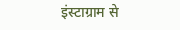इंस्टाग्राम से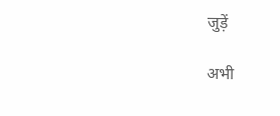जुड़ें

अभी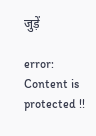जुड़ें

error: Content is protected !!